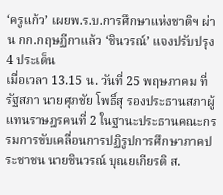‘ครูแก้ว’ เผยพ.ร.บ.การศึกษาแห่งชาติฯ ผ่าน กก.กฤษฏีกาแล้ว ‘ชินวรณ์’ แจงปรับปรุง 4 ประเด็น
เมื่อเวลา 13.15 น. วันที่ 25 พฤษภาคม ที่รัฐสภา นายศุภชัย โพธิ์สุ รองประธานสภาผู้แทนราษฎรคนที่ 2 ในฐานะประธานคณะกรรมการขับเคลื่อนการปฏิรูปการศึกษาภาคประชาชน นายชินวรณ์ บุณยเกียรติ ส.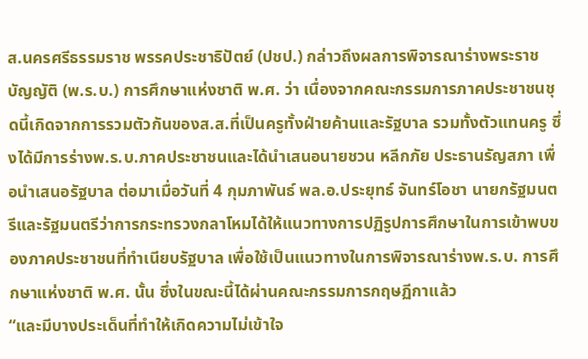ส.นครศรีธรรมราช พรรคประชาธิปัตย์ (ปชป.) กล่าวถึงผลการพิจารณาร่างพระราชบัญญัติ (พ.ร.บ.) การศึกษาแห่งชาติ พ.ศ. ว่า เนื่องจากคณะกรรมการภาคประชาชนชุดนี้เกิดจากการรวมตัวกันของส.ส.ที่เป็นครูทั้งฝ่ายค้านและรัฐบาล รวมทั้งตัวแทนครู ซึ่งได้มีการร่างพ.ร.บ.ภาคประชาชนและได้นำเสนอนายชวน หลีกภัย ประธานรัญสภา เพื่อนำเสนอรัฐบาล ต่อมาเมื่อวันที่ 4 กุมภาพันธ์ พล.อ.ประยุทธ์ จันทร์โอชา นายกรัฐมนตรีและรัฐมนตรีว่าการกระทรวงกลาโหมได้ให้แนวทางการปฏิรูปการศึกษาในการเข้าพบของภาคประชาชนที่ทำเนียบรัฐบาล เพื่อใช้เป็นแนวทางในการพิจารณาร่างพ.ร.บ. การศึกษาแห่งชาติ พ.ศ. นั้น ซึ่งในขณะนี้ได้ผ่านคณะกรรมการกฤษฏีกาแล้ว
“และมีบางประเด็นที่ทำให้เกิดความไม่เข้าใจ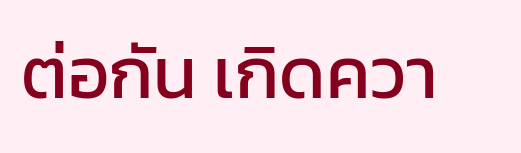ต่อกัน เกิดควา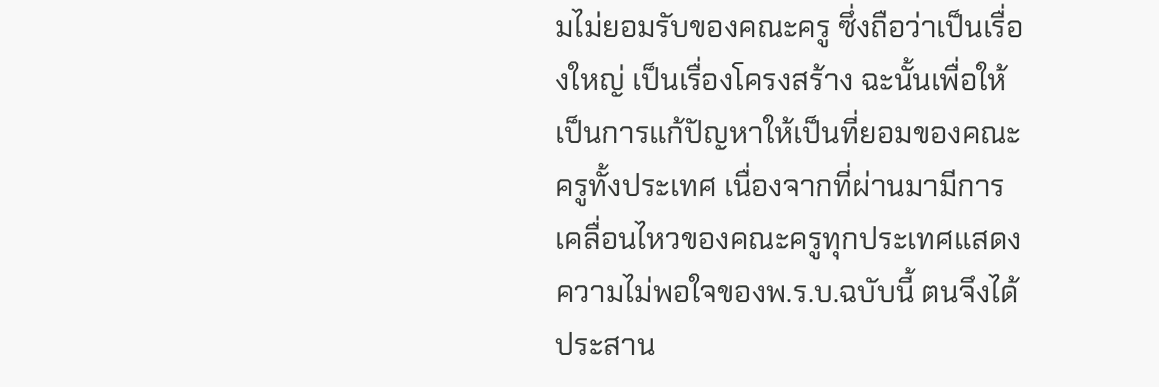มไม่ยอมรับของคณะครู ซึ่งถือว่าเป็นเรื่องใหญ่ เป็นเรื่องโครงสร้าง ฉะนั้นเพื่อให้เป็นการแก้ปัญหาให้เป็นที่ยอมของคณะครูทั้งประเทศ เนื่องจากที่ผ่านมามีการเคลื่อนไหวของคณะครูทุกประเทศแสดงความไม่พอใจของพ.ร.บ.ฉบับนี้ ตนจึงได้ประสาน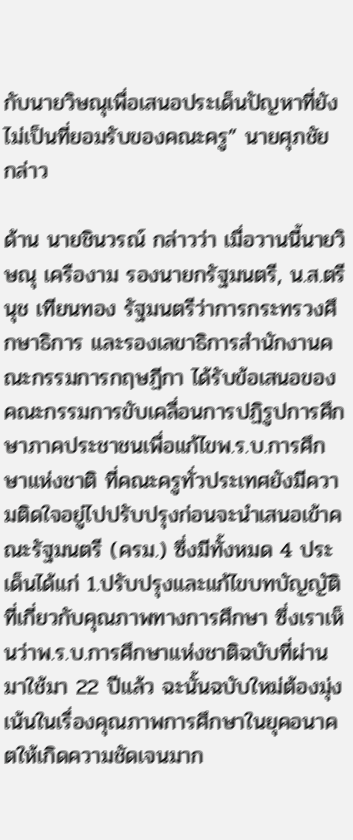กับนายวิษณุเพื่อเสนอประเด็นปัญหาที่ยังไม่เป็นที่ยอมรับของคณะครู” นายศุภชัย กล่าว

ด้าน นายชินวรณ์ กล่าวว่า เมื่อวานนี้นายวิษณุ เครืองาม รองนายกรัฐมนตรี, น.ส.ตรีนุช เทียนทอง รัฐมนตรีว่าการกระทรวงศึกษาธิการ และรองเลขาธิการสำนักงานคณะกรรมการกฤษฏีกา ได้รับข้อเสนอของคณะกรรมการขับเคลื่อนการปฏิรูปการศึกษาภาคประชาชนเพื่อแก้ไขพ.ร.บ.การศึกษาแห่งชาติ ที่คณะครูทั่วประเทศยังมีความติดใจอยู่ไปปรับปรุงก่อนจะนำเสนอเข้าคณะรัฐมนตรี (ครม.) ซึ่งมีทั้งหมด 4 ประเด็นได้แก่ 1.ปรับปรุงและแก้ไขบทบัญญัติที่เกี่ยวกับคุณภาพทางการศึกษา ซึ่งเราเห็นว่าพ.ร.บ.การศึกษาแห่งชาติฉบับที่ผ่านมาใช้มา 22 ปีแล้ว ฉะนั้นฉบับใหม่ต้องมุ่งเน้นในเรื่องคุณภาพการศึกษาในยุคอนาคตให้เกิดความชัดเจนมาก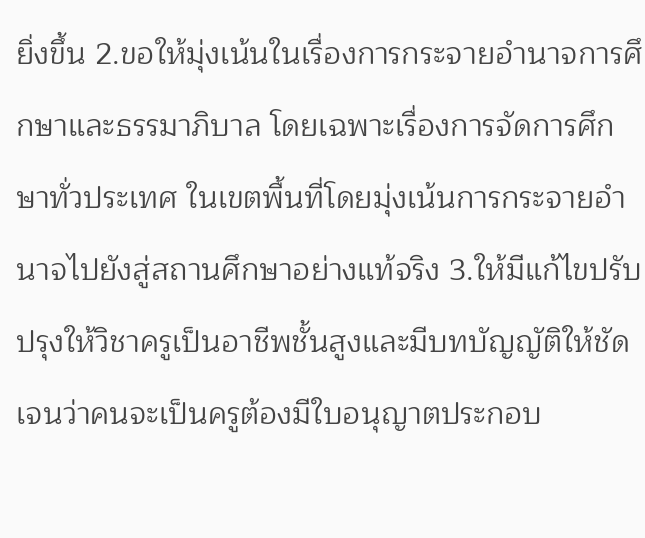ยิ่งขึ้น 2.ขอให้มุ่งเน้นในเรื่องการกระจายอำนาจการศึกษาและธรรมาภิบาล โดยเฉพาะเรื่องการจัดการศึกษาทั่วประเทศ ในเขตพื้นที่โดยมุ่งเน้นการกระจายอำนาจไปยังสู่สถานศึกษาอย่างแท้จริง 3.ให้มีแก้ไขปรับปรุงให้วิชาครูเป็นอาชีพชั้นสูงและมีบทบัญญัติให้ชัดเจนว่าคนจะเป็นครูต้องมีใบอนุญาตประกอบ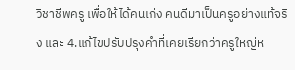วิชาชีพครู เพื่อให้ได้คนเก่ง คนดีมาเป็นครูอย่างแท้จริง และ 4.แก้ไขปรับปรุงคำที่เคยเรียกว่าครูใหญ่ห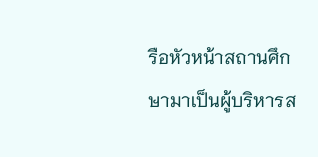รือหัวหน้าสถานศึกษามาเป็นผู้บริหารส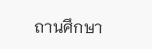ถานศึกษา